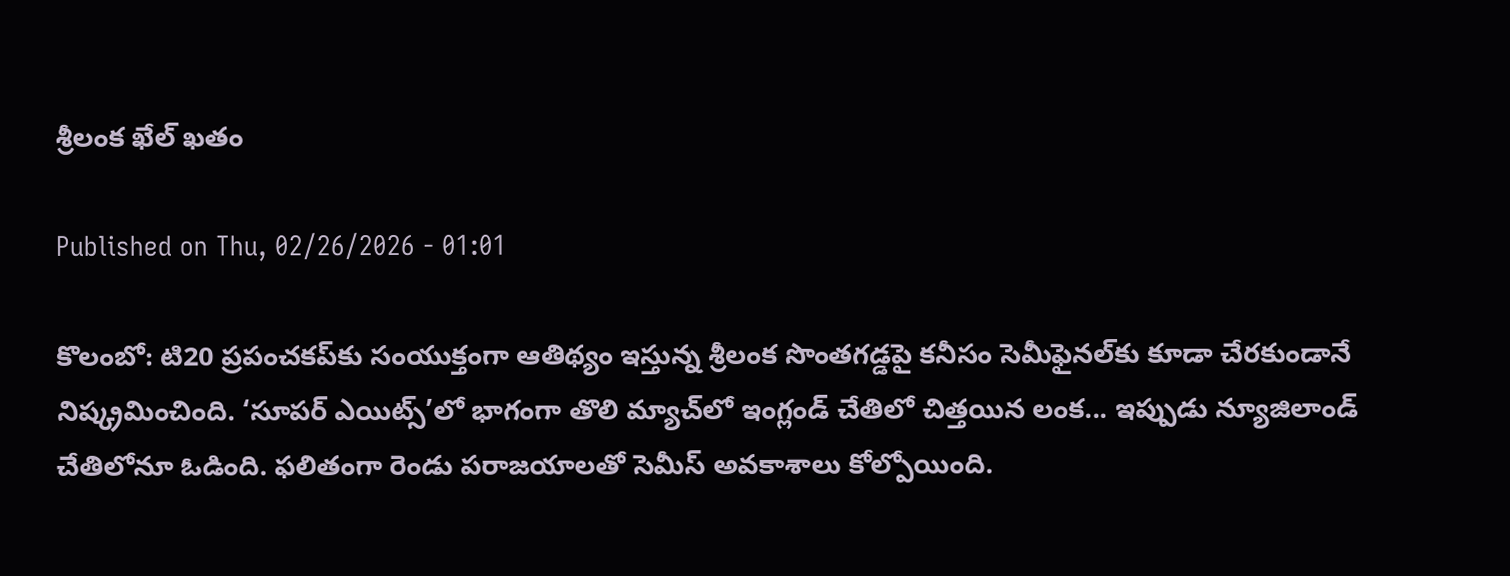శ్రీలంక ఖేల్‌ ఖతం

Published on Thu, 02/26/2026 - 01:01

కొలంబో: టి20 ప్రపంచకప్‌కు సంయుక్తంగా ఆతిథ్యం ఇస్తున్న శ్రీలంక సొంతగడ్డపై కనీసం సెమీఫైనల్‌కు కూడా చేరకుండానే నిష్క్రమించింది. ‘సూపర్‌ ఎయిట్స్‌’లో భాగంగా తొలి మ్యాచ్‌లో ఇంగ్లండ్‌ చేతిలో చిత్తయిన లంక... ఇప్పుడు న్యూజిలాండ్‌ చేతిలోనూ ఓడింది. ఫలితంగా రెండు పరాజయాలతో సెమీస్‌ అవకాశాలు కోల్పోయింది.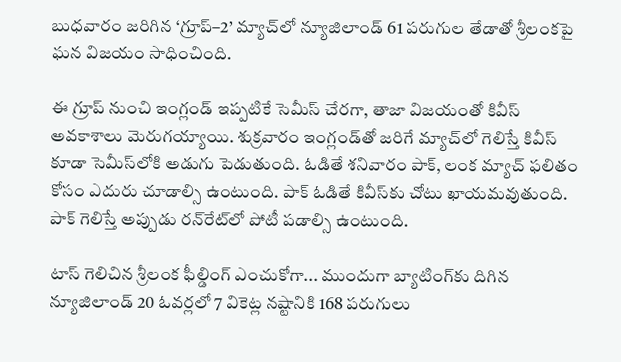బుధవారం జరిగిన ‘గ్రూప్‌–2’ మ్యాచ్‌లో న్యూజిలాండ్‌ 61 పరుగుల తేడాతో శ్రీలంకపై ఘన విజయం సాధించింది.

ఈ గ్రూప్‌ నుంచి ఇంగ్లండ్‌ ఇప్పటికే సెమీస్‌ చేరగా, తాజా విజయంతో కివీస్‌ అవకాశాలు మెరుగయ్యాయి. శుక్రవారం ఇంగ్లండ్‌తో జరిగే మ్యాచ్‌లో గెలిస్తే కివీస్‌ కూడా సెమీస్‌లోకి అడుగు పెడుతుంది. ఓడితే శనివారం పాక్, లంక మ్యాచ్‌ ఫలితం కోసం ఎదురు చూడాల్సి ఉంటుంది. పాక్‌ ఓడితే కివీస్‌కు చోటు ఖాయమవుతుంది. పాక్‌ గెలిస్తే అప్పుడు రన్‌రేట్‌లో పోటీ పడాల్సి ఉంటుంది.

టాస్‌ గెలిచిన శ్రీలంక ఫీల్డింగ్‌ ఎంచుకోగా... ముందుగా బ్యాటింగ్‌కు దిగిన న్యూజిలాండ్‌ 20 ఓవర్లలో 7 వికెట్ల నష్టానికి 168 పరుగులు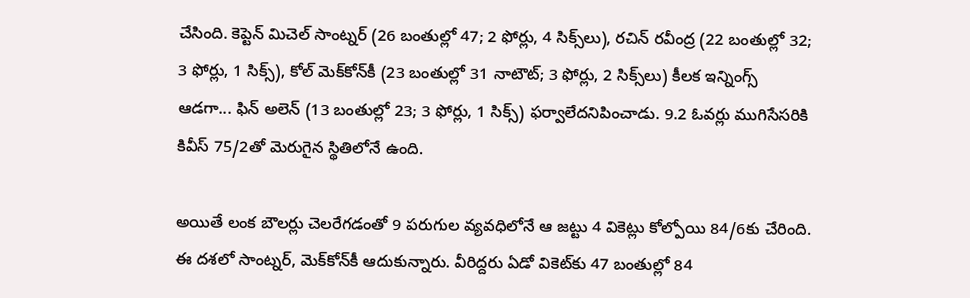చేసింది. కెప్టెన్‌ మిచెల్‌ సాంట్నర్‌ (26 బంతుల్లో 47; 2 ఫోర్లు, 4 సిక్స్‌లు), రచిన్‌ రవీంద్ర (22 బంతుల్లో 32; 3 ఫోర్లు, 1 సిక్స్‌), కోల్‌ మెక్‌కోన్‌కీ (23 బంతుల్లో 31 నాటౌట్‌; 3 ఫోర్లు, 2 సిక్స్‌లు) కీలక ఇన్నింగ్స్‌ ఆడగా... ఫిన్‌ అలెన్‌ (13 బంతుల్లో 23; 3 ఫోర్లు, 1 సిక్స్‌) ఫర్వాలేదనిపించాడు. 9.2 ఓవర్లు ముగిసేసరికి కివీస్‌ 75/2తో మెరుగైన స్థితిలోనే ఉంది.

అయితే లంక బౌలర్లు చెలరేగడంతో 9 పరుగుల వ్యవధిలోనే ఆ జట్టు 4 వికెట్లు కోల్పోయి 84/6కు చేరింది. ఈ దశలో సాంట్నర్, మెక్‌కోన్‌కీ ఆదుకున్నారు. వీరిద్దరు ఏడో వికెట్‌కు 47 బంతుల్లో 84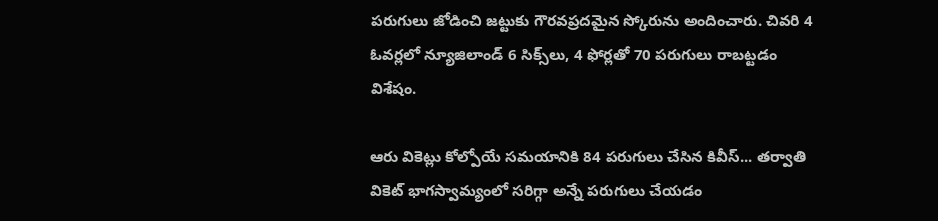పరుగులు జోడించి జట్టుకు గౌరవప్రదమైన స్కోరును అందించారు. చివరి 4 ఓవర్లలో న్యూజిలాండ్‌ 6 సిక్స్‌లు, 4 ఫోర్లతో 70 పరుగులు రాబట్టడం విశేషం.

ఆరు వికెట్లు కోల్పోయే సమయానికి 84 పరుగులు చేసిన కివీస్‌... తర్వాతి వికెట్‌ భాగస్వామ్యంలో సరిగ్గా అన్నే పరుగులు చేయడం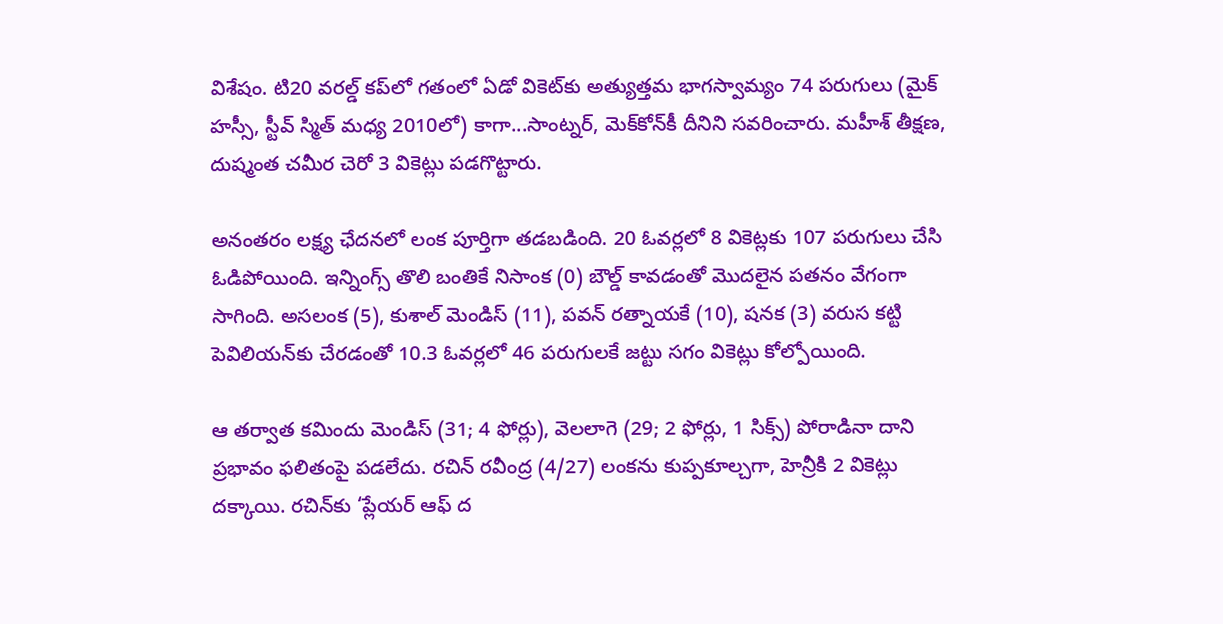విశేషం. టి20 వరల్డ్‌ కప్‌లో గతంలో ఏడో వికెట్‌కు అత్యుత్తమ భాగస్వామ్యం 74 పరుగులు (మైక్‌ హస్సీ, స్టీవ్‌ స్మిత్‌ మధ్య 2010లో) కాగా...సాంట్నర్, మెక్‌కోన్‌కీ దీనిని సవరించారు. మహీశ్‌ తీక్షణ, దుష్మంత చమీర చెరో 3 వికెట్లు పడగొట్టారు.

అనంతరం లక్ష్య ఛేదనలో లంక పూర్తిగా తడబడింది. 20 ఓవర్లలో 8 వికెట్లకు 107 పరుగులు చేసి ఓడిపోయింది. ఇన్నింగ్స్‌ తొలి బంతికే నిసాంక (0) బౌల్డ్‌ కావడంతో మొదలైన పతనం వేగంగా సాగింది. అసలంక (5), కుశాల్‌ మెండిస్‌ (11), పవన్‌ రత్నాయకే (10), షనక (3) వరుస కట్టి పెవిలియన్‌కు చేరడంతో 10.3 ఓవర్లలో 46 పరుగులకే జట్టు సగం వికెట్లు కోల్పోయింది.

ఆ తర్వాత కమిందు మెండిస్‌ (31; 4 ఫోర్లు), వెలలాగె (29; 2 ఫోర్లు, 1 సిక్స్‌) పోరాడినా దాని ప్రభావం ఫలితంపై పడలేదు. రచిన్‌ రవీంద్ర (4/27) లంకను కుప్పకూల్చగా, హెన్రీకి 2 వికెట్లు దక్కాయి. రచిన్‌కు ‘ప్లేయర్‌ ఆఫ్‌ ద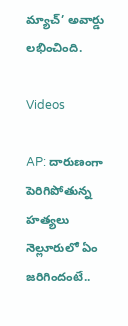మ్యాచ్‌’ అవార్డు లభించింది.

Videos

AP: దారుణంగా పెరిగిపోతున్న హత్యలు నెల్లూరులో ఏం జరిగిందంటే..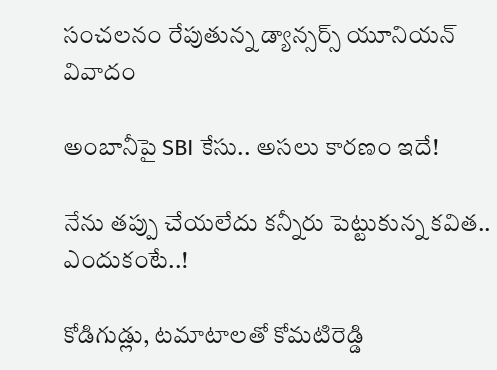సంచలనం రేపుతున్న డ్యాన్సర్స్ యూనియన్ వివాదం

అంబానీపై SBI కేసు.. అసలు కారణం ఇదే!

నేను తప్పు చేయలేదు కన్నీరు పెట్టుకున్న కవిత.. ఎందుకంటే..!

కోడిగుడ్లు, టమాటాలతో కోమటిరెడ్డి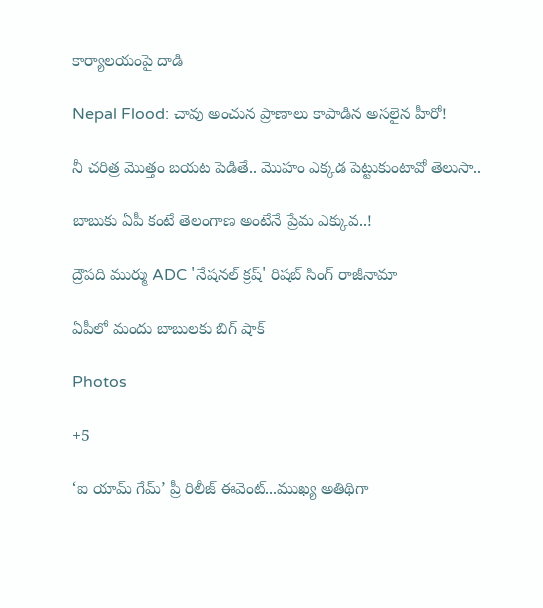కార్యాలయంపై దాడి

Nepal Flood: చావు అంచున ప్రాణాలు కాపాడిన అసలైన హీరో!

నీ చరిత్ర మొత్తం బయట పెడితే.. మొహం ఎక్కడ పెట్టుకుంటావో తెలుసా..

బాబుకు ఏపీ కంటే తెలంగాణ అంటేనే ప్రేమ ఎక్కువ..!

ద్రౌపది ముర్ము ADC 'నేషనల్ క్రష్' రిషబ్ సింగ్ రాజీనామా

ఏపీలో మందు బాబులకు బిగ్ షాక్

Photos

+5

‘ఐ యామ్‌ గేమ్‌’ ప్రీ రిలీజ్‌ ఈవెంట్‌...ముఖ్య అతిథిగా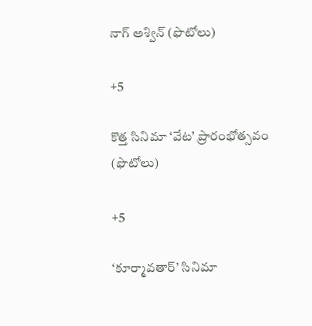నాగ్‌ అశ్విన్‌ (ఫొటోలు)

+5

కొత్త సినిమా ‘వేట’ ప్రారంభోత్సవం (ఫొటోలు)

+5

‘కూర్మావతార్‌’ సినిమా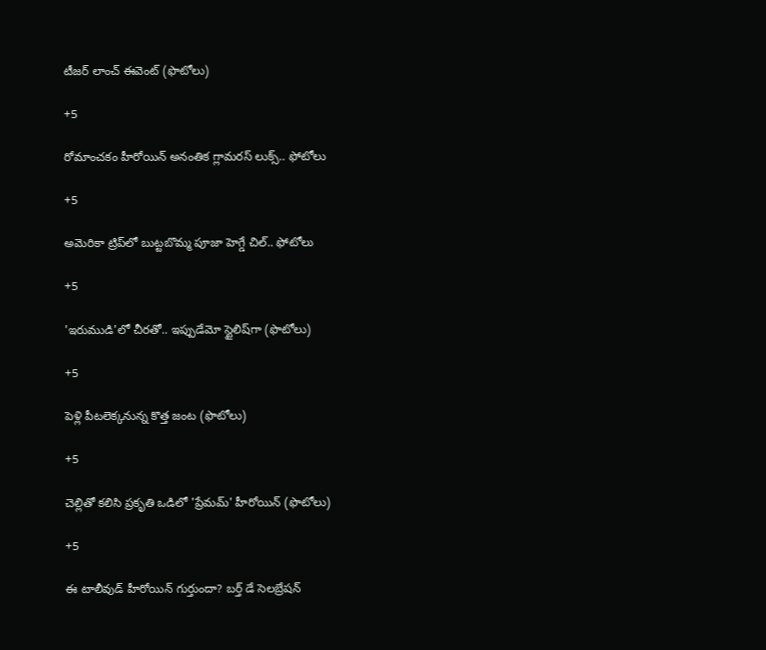టీజర్‌ లాంచ్‌ ఈవెంట్‌ (ఫొటోలు)

+5

రోమాంచకం హీరోయిన్ అనంతిక గ్లామరస్ లుక్స్.. ఫోటోలు

+5

అమెరికా ట్రిప్‌లో బుట్టబొమ్మ పూజా హెగ్డే చిల్.. ఫోటోలు

+5

'ఇరుముడి'లో చీరతో.. ఇప్పుడేమో స్టైలిష్‌గా (ఫొటోలు)

+5

పెళ్లి పీటలెక్కనున్న కొత్త జంట (ఫొటోలు)

+5

చెల్లితో కలిసి ప్రకృతి ఒడిలో 'ప్రేమమ్' హీరోయిన్ (ఫొటోలు)

+5

ఈ టాలీవుడ్ హీరోయిన్ గుర్తుందా? బర్త్ డే సెలబ్రేషన్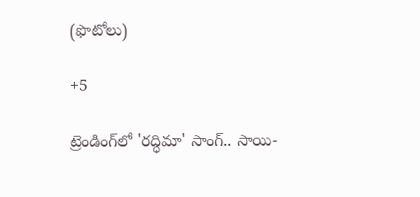(ఫొటోలు)

+5

ట్రెండింగ్‌లో 'రద్ధిమా' సాంగ్.. సాయి-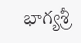భాగ్యశ్రీ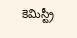కెమిస్ట్రీ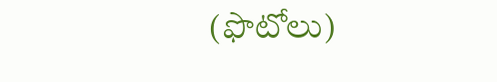(ఫొటోలు)